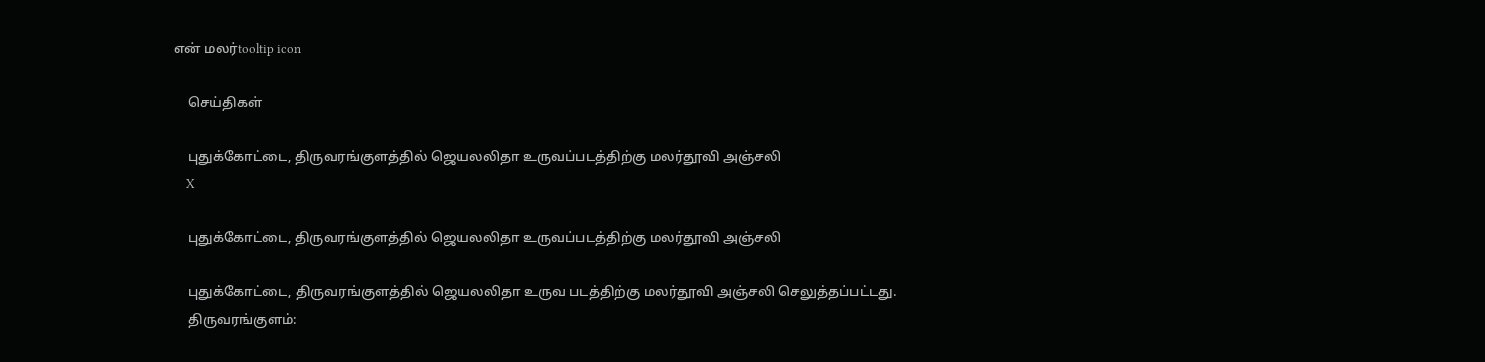என் மலர்tooltip icon

    செய்திகள்

    புதுக்கோட்டை, திருவரங்குளத்தில் ஜெயலலிதா உருவப்படத்திற்கு மலர்தூவி அஞ்சலி
    X

    புதுக்கோட்டை, திருவரங்குளத்தில் ஜெயலலிதா உருவப்படத்திற்கு மலர்தூவி அஞ்சலி

    புதுக்கோட்டை, திருவரங்குளத்தில் ஜெயலலிதா உருவ படத்திற்கு மலர்தூவி அஞ்சலி செலுத்தப்பட்டது.
    திருவரங்குளம்: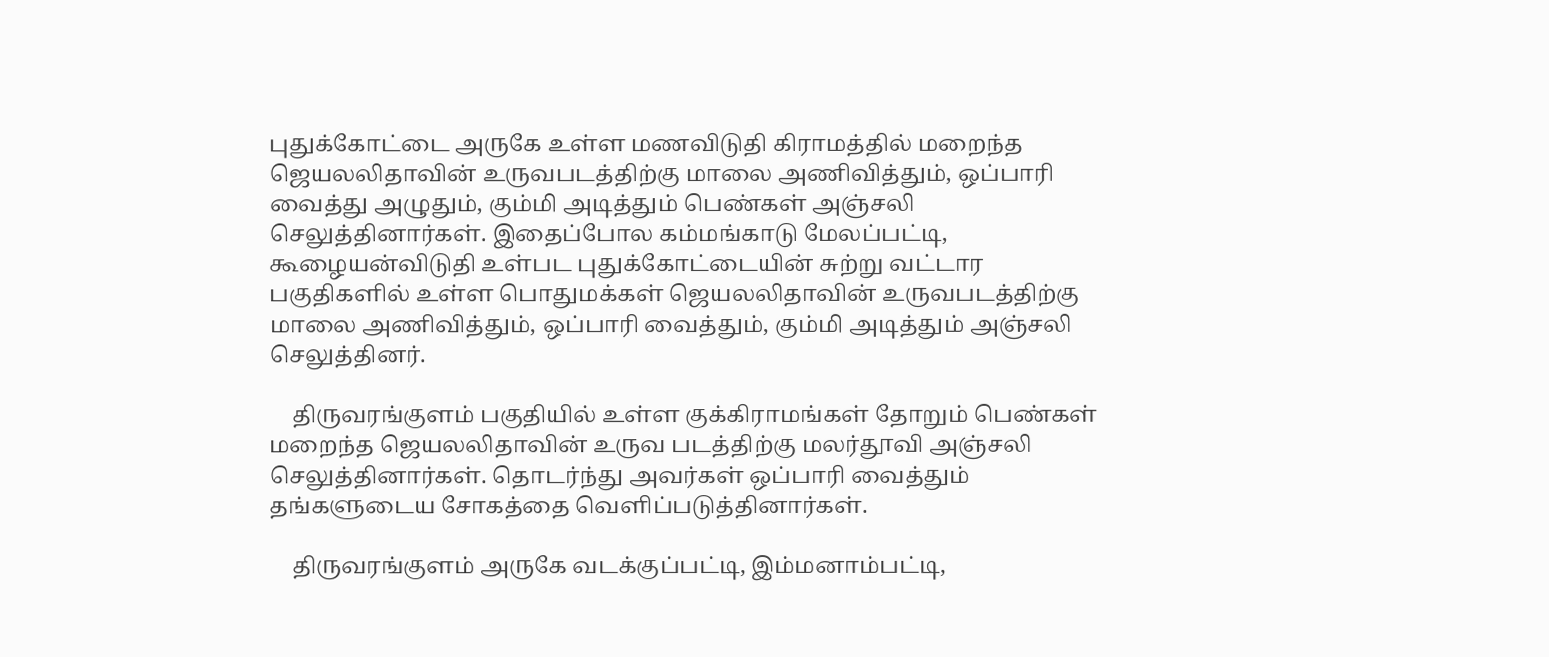புதுக்கோட்டை அருகே உள்ள மணவிடுதி கிராமத்தில் மறைந்த ஜெயலலிதாவின் உருவபடத்திற்கு மாலை அணிவித்தும், ஒப்பாரி வைத்து அழுதும், கும்மி அடித்தும் பெண்கள் அஞ்சலி செலுத்தினார்கள். இதைப்போல கம்மங்காடு மேலப்பட்டி, கூழையன்விடுதி உள்பட புதுக்கோட்டையின் சுற்று வட்டார பகுதிகளில் உள்ள பொதுமக்கள் ஜெயலலிதாவின் உருவபடத்திற்கு மாலை அணிவித்தும், ஒப்பாரி வைத்தும், கும்மி அடித்தும் அஞ்சலி செலுத்தினர்.

    திருவரங்குளம் பகுதியில் உள்ள குக்கிராமங்கள் தோறும் பெண்கள் மறைந்த ஜெயலலிதாவின் உருவ படத்திற்கு மலர்தூவி அஞ்சலி செலுத்தினார்கள். தொடர்ந்து அவர்கள் ஒப்பாரி வைத்தும் தங்களுடைய சோகத்தை வெளிப்படுத்தினார்கள்.

    திருவரங்குளம் அருகே வடக்குப்பட்டி, இம்மனாம்பட்டி,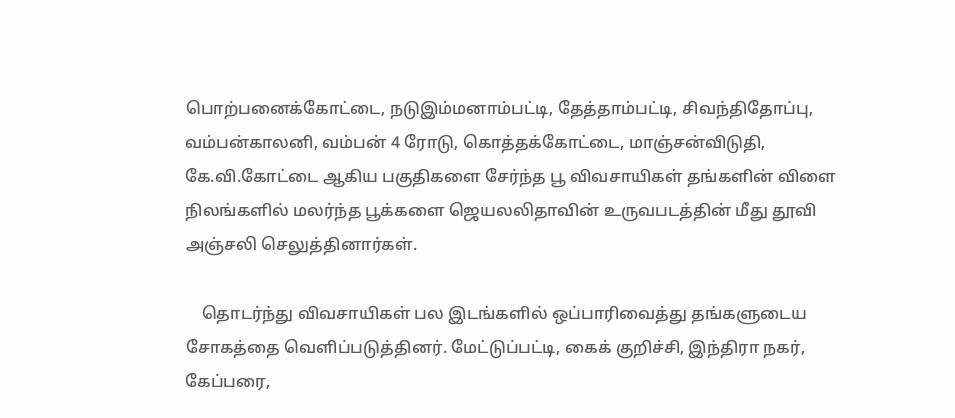பொற்பனைக்கோட்டை, நடுஇம்மனாம்பட்டி, தேத்தாம்பட்டி, சிவந்திதோப்பு, வம்பன்காலனி, வம்பன் 4 ரோடு, கொத்தக்கோட்டை, மாஞ்சன்விடுதி, கே.வி.கோட்டை ஆகிய பகுதிகளை சேர்ந்த பூ விவசாயிகள் தங்களின் விளை நிலங்களில் மலர்ந்த பூக்களை ஜெயலலிதாவின் உருவபடத்தின் மீது தூவி அஞ்சலி செலுத்தினார்கள்.

    தொடர்ந்து விவசாயிகள் பல இடங்களில் ஒப்பாரிவைத்து தங்களுடைய சோகத்தை வெளிப்படுத்தினர். மேட்டுப்பட்டி, கைக் குறிச்சி, இந்திரா நகர், கேப்பரை,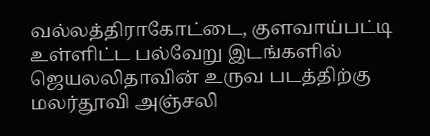வல்லத்திராகோட்டை, குளவாய்பட்டி உள்ளிட்ட பல்வேறு இடங்களில் ஜெயலலிதாவின் உருவ படத்திற்கு மலர்தூவி அஞ்சலி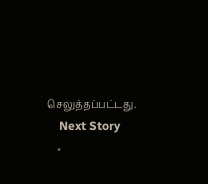செலுத்தப்பட்டது.
    Next Story
    ×